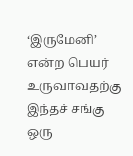‘இருமேனி’ என்ற பெயர் உருவாவதற்கு இந்தச் சங்கு ஒரு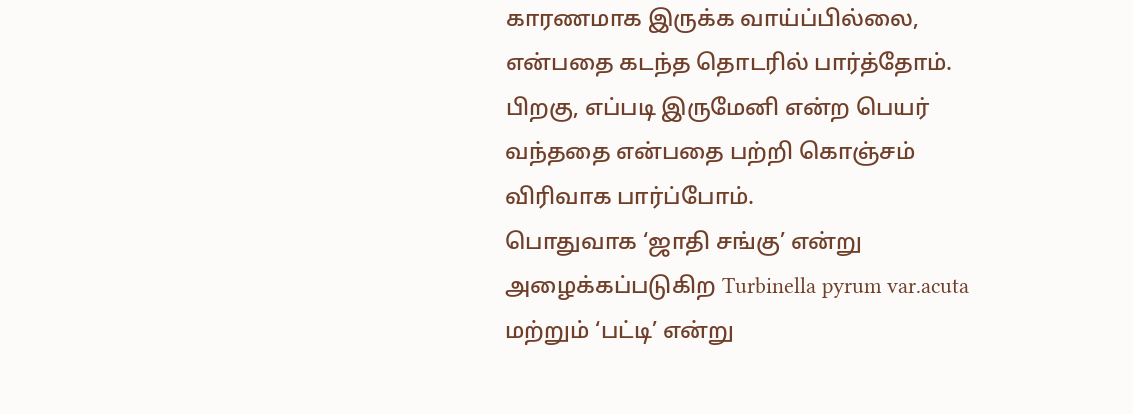காரணமாக இருக்க வாய்ப்பில்லை, என்பதை கடந்த தொடரில் பார்த்தோம். பிறகு, எப்படி இருமேனி என்ற பெயர் வந்ததை என்பதை பற்றி கொஞ்சம் விரிவாக பார்ப்போம்.
பொதுவாக ‘ஜாதி சங்கு’ என்று அழைக்கப்படுகிற Turbinella pyrum var.acuta மற்றும் ‘பட்டி’ என்று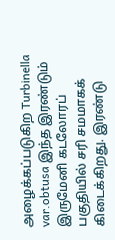அழைக்கப்படுகிற Turbinella var.obtusa இந்த இரண்டும் இருமேனி கடலோரப் பகுதியில் சரி சமமாகக் கிடைக்கிறது. இரண்டு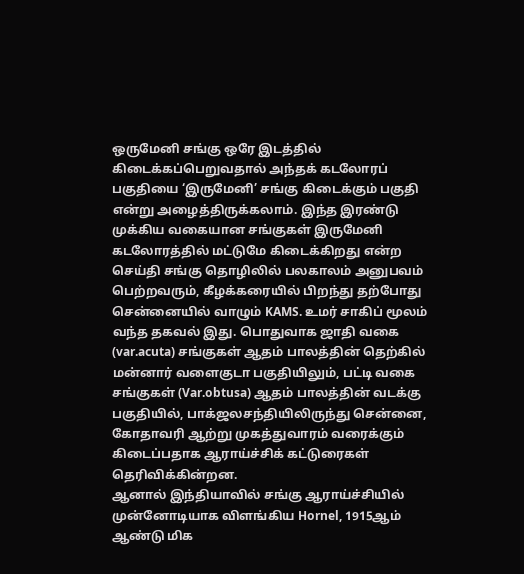ஒருமேனி சங்கு ஒரே இடத்தில் கிடைக்கப்பெறுவதால் அந்தக் கடலோரப் பகுதியை ‘இருமேனி’ சங்கு கிடைக்கும் பகுதி என்று அழைத்திருக்கலாம். இந்த இரண்டு முக்கிய வகையான சங்குகள் இருமேனி கடலோரத்தில் மட்டுமே கிடைக்கிறது என்ற செய்தி சங்கு தொழிலில் பலகாலம் அனுபவம் பெற்றவரும், கீழக்கரையில் பிறந்து தற்போது சென்னையில் வாழும் KAMS. உமர் சாகிப் மூலம் வந்த தகவல் இது. பொதுவாக ஜாதி வகை (var.acuta) சங்குகள் ஆதம் பாலத்தின் தெற்கில் மன்னார் வளைகுடா பகுதியிலும், பட்டி வகை சங்குகள் (Var.obtusa) ஆதம் பாலத்தின் வடக்கு பகுதியில், பாக்ஜலசந்தியிலிருந்து சென்னை, கோதாவரி ஆற்று முகத்துவாரம் வரைக்கும் கிடைப்பதாக ஆராய்ச்சிக் கட்டுரைகள் தெரிவிக்கின்றன.
ஆனால் இந்தியாவில் சங்கு ஆராய்ச்சியில் முன்னோடியாக விளங்கிய Hornel, 1915ஆம் ஆண்டு மிக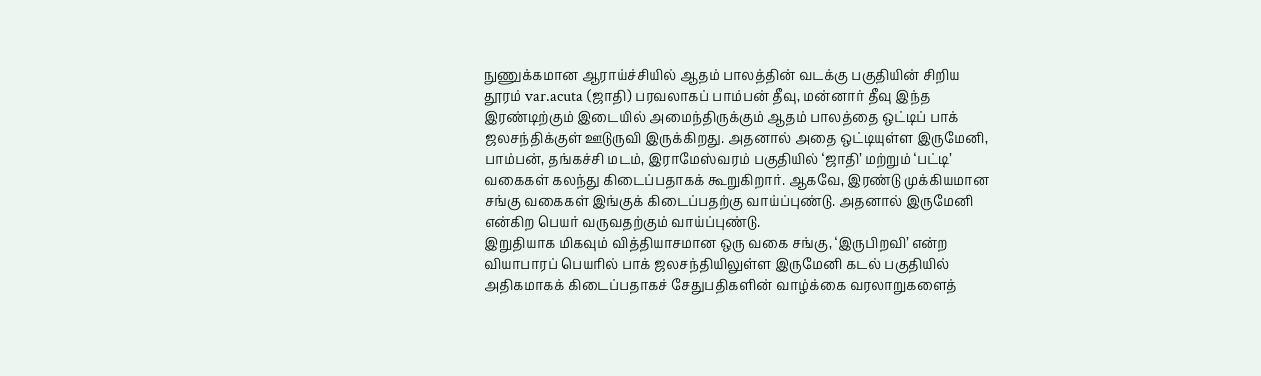நுணுக்கமான ஆராய்ச்சியில் ஆதம் பாலத்தின் வடக்கு பகுதியின் சிறிய தூரம் var.acuta (ஜாதி) பரவலாகப் பாம்பன் தீவு, மன்னார் தீவு இந்த இரண்டிற்கும் இடையில் அமைந்திருக்கும் ஆதம் பாலத்தை ஒட்டிப் பாக் ஜலசந்திக்குள் ஊடுருவி இருக்கிறது. அதனால் அதை ஒட்டியுள்ள இருமேனி, பாம்பன், தங்கச்சி மடம், இராமேஸ்வரம் பகுதியில் ‘ஜாதி’ மற்றும் ‘பட்டி’ வகைகள் கலந்து கிடைப்பதாகக் கூறுகிறார். ஆகவே, இரண்டு முக்கியமான சங்கு வகைகள் இங்குக் கிடைப்பதற்கு வாய்ப்புண்டு. அதனால் இருமேனி என்கிற பெயர் வருவதற்கும் வாய்ப்புண்டு.
இறுதியாக மிகவும் வித்தியாசமான ஒரு வகை சங்கு, ‘இருபிறவி’ என்ற வியாபாரப் பெயரில் பாக் ஜலசந்தியிலுள்ள இருமேனி கடல் பகுதியில் அதிகமாகக் கிடைப்பதாகச் சேதுபதிகளின் வாழ்க்கை வரலாறுகளைத்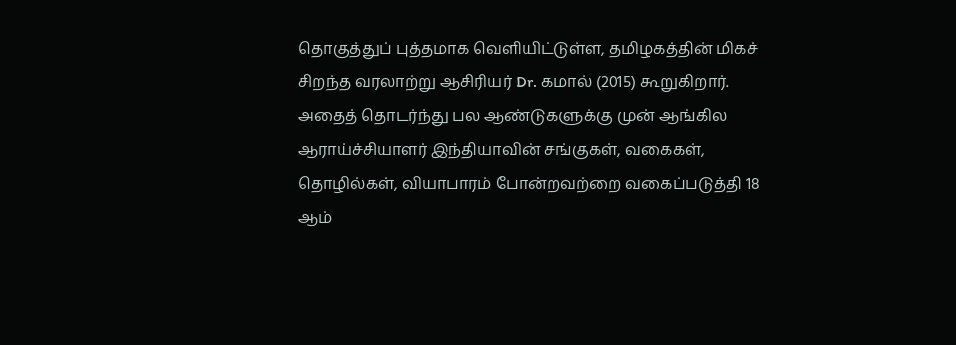தொகுத்துப் புத்தமாக வெளியிட்டுள்ள, தமிழகத்தின் மிகச் சிறந்த வரலாற்று ஆசிரியர் Dr. கமால் (2015) கூறுகிறார். அதைத் தொடர்ந்து பல ஆண்டுகளுக்கு முன் ஆங்கில ஆராய்ச்சியாளர் இந்தியாவின் சங்குகள், வகைகள், தொழில்கள், வியாபாரம் போன்றவற்றை வகைப்படுத்தி 18 ஆம்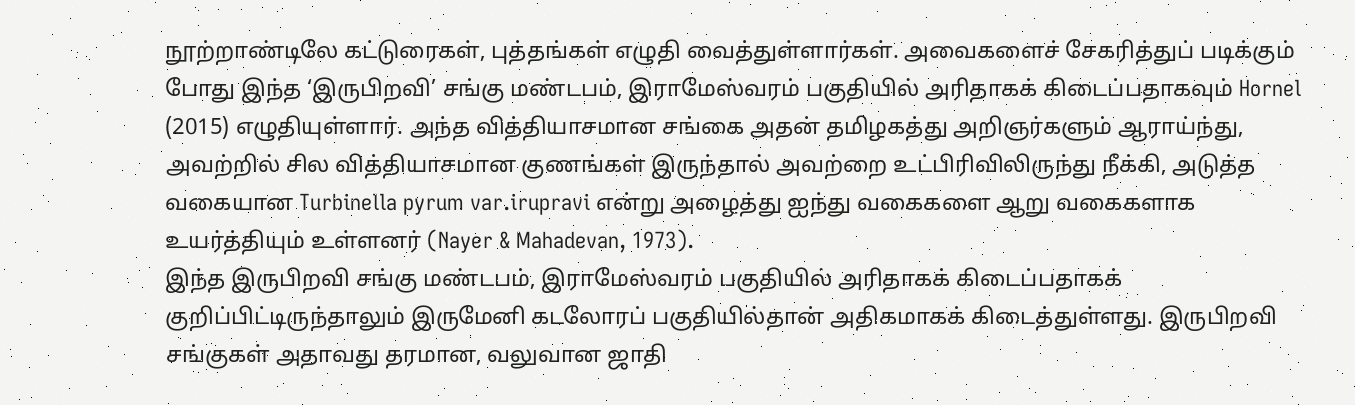நூற்றாண்டிலே கட்டுரைகள், புத்தங்கள் எழுதி வைத்துள்ளார்கள். அவைகளைச் சேகரித்துப் படிக்கும் போது இந்த ‘இருபிறவி’ சங்கு மண்டபம், இராமேஸ்வரம் பகுதியில் அரிதாகக் கிடைப்பதாகவும் Hornel (2015) எழுதியுள்ளார். அந்த வித்தியாசமான சங்கை அதன் தமிழகத்து அறிஞர்களும் ஆராய்ந்து, அவற்றில் சில வித்தியாசமான குணங்கள் இருந்தால் அவற்றை உட்பிரிவிலிருந்து நீக்கி, அடுத்த வகையான Turbinella pyrum var.irupravi என்று அழைத்து ஐந்து வகைகளை ஆறு வகைகளாக உயர்த்தியும் உள்ளனர் (Nayer & Mahadevan, 1973).
இந்த இருபிறவி சங்கு மண்டபம், இராமேஸ்வரம் பகுதியில் அரிதாகக் கிடைப்பதாகக் குறிப்பிட்டிருந்தாலும் இருமேனி கடலோரப் பகுதியில்தான் அதிகமாகக் கிடைத்துள்ளது. இருபிறவி சங்குகள் அதாவது தரமான, வலுவான ஜாதி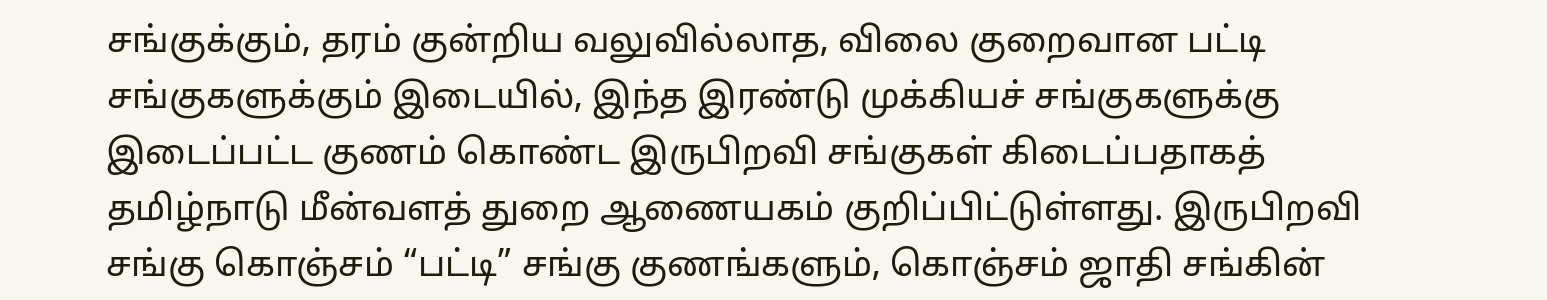சங்குக்கும், தரம் குன்றிய வலுவில்லாத, விலை குறைவான பட்டி சங்குகளுக்கும் இடையில், இந்த இரண்டு முக்கியச் சங்குகளுக்கு இடைப்பட்ட குணம் கொண்ட இருபிறவி சங்குகள் கிடைப்பதாகத் தமிழ்நாடு மீன்வளத் துறை ஆணையகம் குறிப்பிட்டுள்ளது. இருபிறவி சங்கு கொஞ்சம் “பட்டி” சங்கு குணங்களும், கொஞ்சம் ஜாதி சங்கின்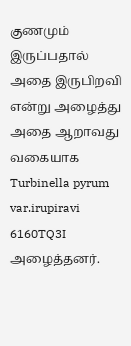குணமும் இருப்பதால் அதை இருபிறவி என்று அழைத்து அதை ஆறாவது வகையாக Turbinella pyrum var.irupiravi 6160TQ3I அழைத்தனர்.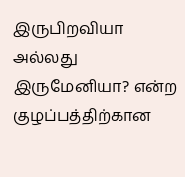இருபிறவியா அல்லது இருமேனியா? என்ற குழப்பத்திற்கான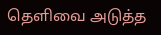தெளிவை அடுத்த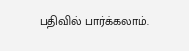பதிவில் பார்க்கலாம்.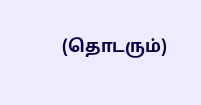(தொடரும்)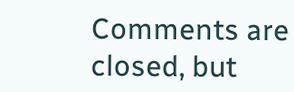Comments are closed, but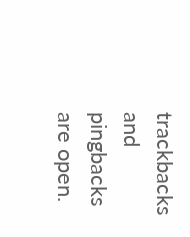trackbacks and pingbacks are open.